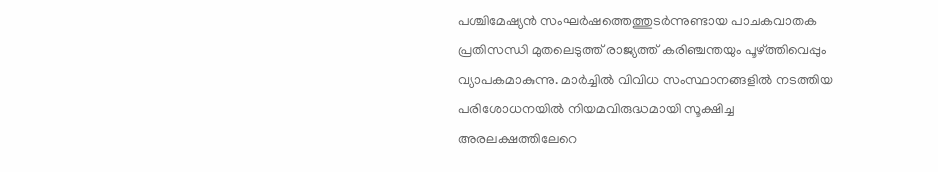പശ്ചിമേഷ്യൻ സംഘർഷത്തെത്തുടർന്നുണ്ടായ പാചകവാതക പ്രതിസന്ധി മുതലെടുത്ത് രാജ്യത്ത് കരിഞ്ചന്തയും പൂഴ്ത്തിവെപ്പും വ്യാപകമാകുന്നു. മാർച്ചിൽ വിവിധ സംസ്ഥാനങ്ങളിൽ നടത്തിയ പരിശോധനയിൽ നിയമവിരുദ്ധമായി സൂക്ഷിച്ച അരലക്ഷത്തിലേറെ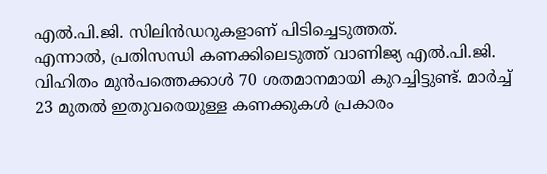എൽ.പി.ജി. സിലിൻഡറുകളാണ് പിടിച്ചെടുത്തത്.
എന്നാൽ, പ്രതിസന്ധി കണക്കിലെടുത്ത് വാണിജ്യ എൽ.പി.ജി. വിഹിതം മുൻപത്തെക്കാൾ 70 ശതമാനമായി കുറച്ചിട്ടുണ്ട്. മാർച്ച് 23 മുതൽ ഇതുവരെയുള്ള കണക്കുകൾ പ്രകാരം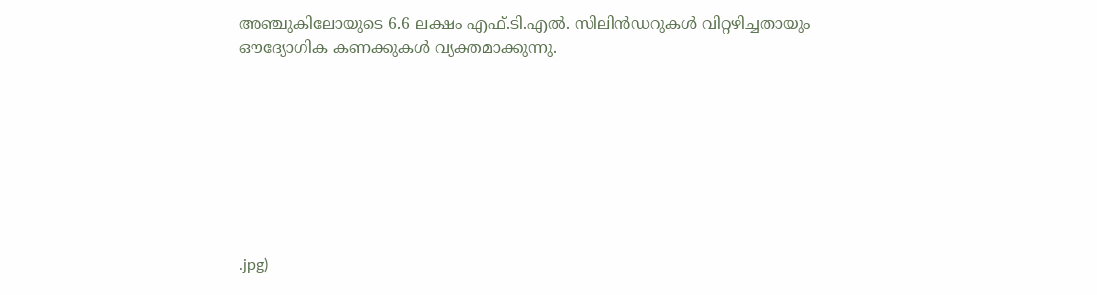അഞ്ചുകിലോയുടെ 6.6 ലക്ഷം എഫ്.ടി.എൽ. സിലിൻഡറുകൾ വിറ്റഴിച്ചതായും ഔദ്യോഗിക കണക്കുകൾ വ്യക്തമാക്കുന്നു.








.jpg)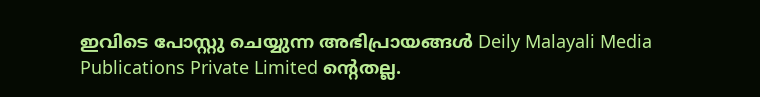ഇവിടെ പോസ്റ്റു ചെയ്യുന്ന അഭിപ്രായങ്ങൾ Deily Malayali Media Publications Private Limited ന്റെതല്ല.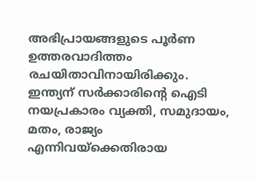അഭിപ്രായങ്ങളുടെ പൂർണ ഉത്തരവാദിത്തം രചയിതാവിനായിരിക്കും.
ഇന്ത്യന് സർക്കാരിന്റെ ഐടി നയപ്രകാരം വ്യക്തി, സമുദായം, മതം, രാജ്യം എന്നിവയ്ക്കെതിരായ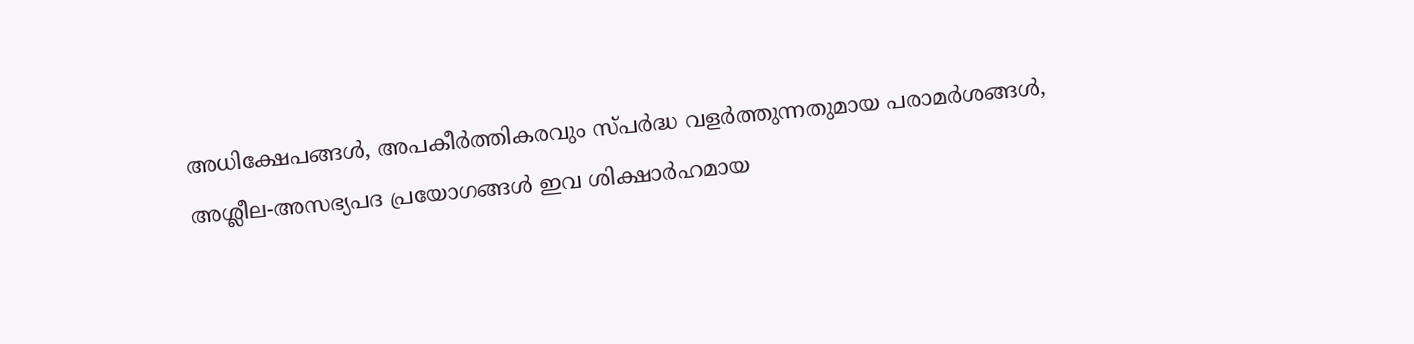അധിക്ഷേപങ്ങൾ, അപകീർത്തികരവും സ്പർദ്ധ വളർത്തുന്നതുമായ പരാമർശങ്ങൾ, അശ്ലീല-അസഭ്യപദ പ്രയോഗങ്ങൾ ഇവ ശിക്ഷാർഹമായ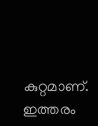കുറ്റമാണ്. ഇത്തരം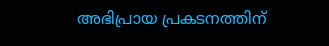അഭിപ്രായ പ്രകടനത്തിന്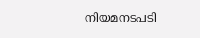നിയമനടപടി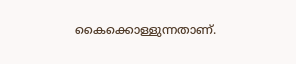കൈക്കൊള്ളുന്നതാണ്.